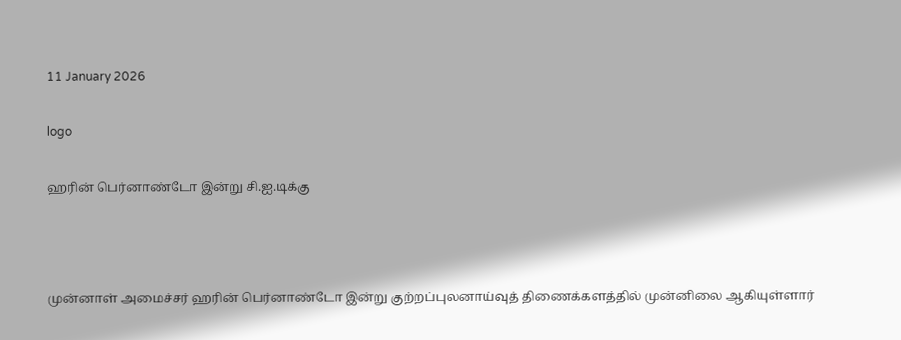11 January 2026

logo

ஹரின் பெர்னாண்டோ இன்று சி.ஐ.டிக்கு



முன்னாள் அமைச்சர் ஹரின் பெர்னாண்டோ இன்று குற்றப்புலனாய்வுத் திணைக்களத்தில் முன்னிலை ஆகியுள்ளார்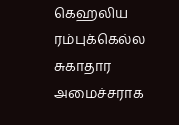கெஹலிய ரம்புக்கெல்ல சுகாதார அமைச்சராக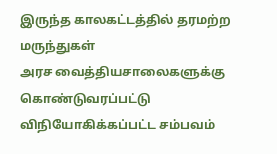இருந்த காலகட்டத்தில் தரமற்ற மருந்துகள்
அரச வைத்தியசாலைகளுக்கு கொண்டுவரப்பட்டு விநியோகிக்கப்பட்ட சம்பவம்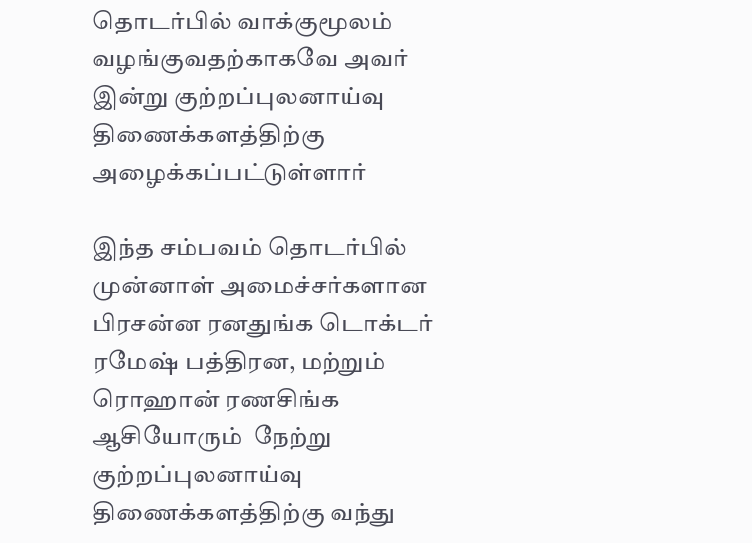தொடர்பில் வாக்குமூலம் வழங்குவதற்காகவே அவர் இன்று குற்றப்புலனாய்வு திணைக்களத்திற்கு  அழைக்கப்பட்டுள்ளார்

இந்த சம்பவம் தொடர்பில் முன்னாள் அமைச்சர்களான பிரசன்ன ரனதுங்க டொக்டர் ரமேஷ் பத்திரன, மற்றும் ரொஹான் ரணசிங்க ஆசியோரும்  நேற்று குற்றப்புலனாய்வு திணைக்களத்திற்கு வந்து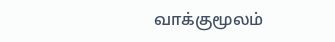வாக்குமூலம்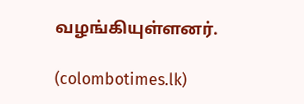வழங்கியுள்ளனர்.

(colombotimes.lk)